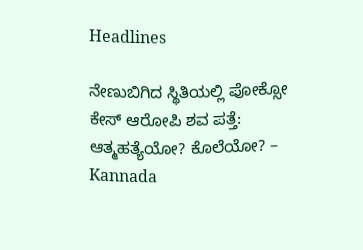Headlines

ನೇಣುಬಿಗಿದ ಸ್ಥಿತಿಯಲ್ಲಿ ಪೋಕ್ಸೋ ಕೇಸ್ ಆರೋಪಿ ಶವ ಪತ್ತೆ: ಆತ್ಮಹತ್ಯೆಯೋ? ಕೊಲೆಯೋ? – Kannada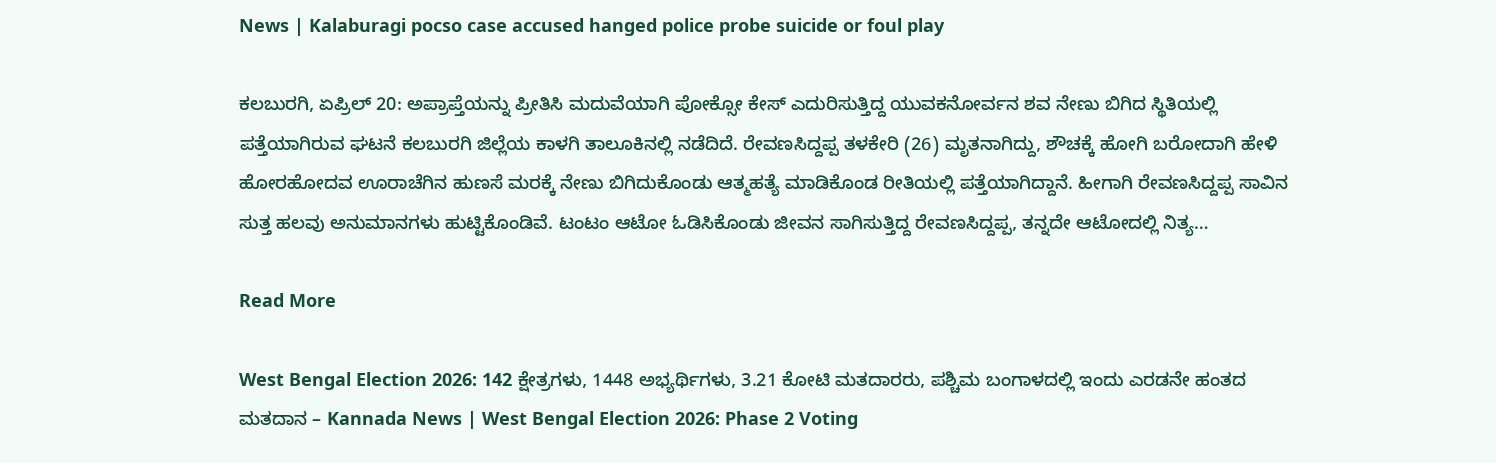News | Kalaburagi pocso case accused hanged police probe suicide or foul play

ಕಲಬುರಗಿ, ಏಪ್ರಿಲ್ 20: ಅಪ್ರಾಪ್ತೆಯನ್ನು ಪ್ರೀತಿಸಿ ಮದುವೆಯಾಗಿ ಪೋಕ್ಸೋ ಕೇಸ್ ಎದುರಿಸುತ್ತಿದ್ದ ಯುವಕನೋರ್ವನ ಶವ ನೇಣು ಬಿಗಿದ ಸ್ಥಿತಿಯಲ್ಲಿ ಪತ್ತೆಯಾಗಿರುವ ಘಟನೆ ಕಲಬುರಗಿ ಜಿಲ್ಲೆಯ ಕಾಳಗಿ ತಾಲೂಕಿನಲ್ಲಿ ನಡೆದಿದೆ. ರೇವಣಸಿದ್ದಪ್ಪ ತಳಕೇರಿ (26) ಮೃತನಾಗಿದ್ದು, ಶೌಚಕ್ಕೆ ಹೋಗಿ ಬರೋದಾಗಿ ಹೇಳಿ ಹೋರಹೋದವ ಊರಾಚೆಗಿನ ಹುಣಸೆ ಮರಕ್ಕೆ ನೇಣು ಬಿಗಿದುಕೊಂಡು ಆತ್ಮಹತ್ಯೆ ಮಾಡಿಕೊಂಡ ರೀತಿಯಲ್ಲಿ ಪತ್ತೆಯಾಗಿದ್ದಾನೆ. ಹೀಗಾಗಿ ರೇವಣಸಿದ್ದಪ್ಪ ಸಾವಿನ ಸುತ್ತ ಹಲವು ಅನುಮಾನಗಳು ಹುಟ್ಟಿಕೊಂಡಿವೆ. ಟಂಟಂ ಆಟೋ ಓಡಿಸಿಕೊಂಡು ಜೀವನ ಸಾಗಿಸುತ್ತಿದ್ದ ರೇವಣಸಿದ್ದಪ್ಪ, ತನ್ನದೇ ಆಟೋದಲ್ಲಿ ನಿತ್ಯ…

Read More

West Bengal Election 2026: 142 ಕ್ಷೇತ್ರಗಳು, 1448 ಅಭ್ಯರ್ಥಿಗಳು, 3.21 ಕೋಟಿ ಮತದಾರರು, ಪಶ್ಚಿಮ ಬಂಗಾಳದಲ್ಲಿ ಇಂದು ಎರಡನೇ ಹಂತದ ಮತದಾನ – Kannada News | West Bengal Election 2026: Phase 2 Voting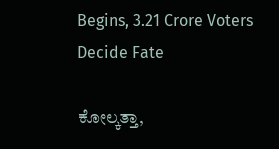Begins, 3.21 Crore Voters Decide Fate

ಕೋಲ್ಕತ್ತಾ,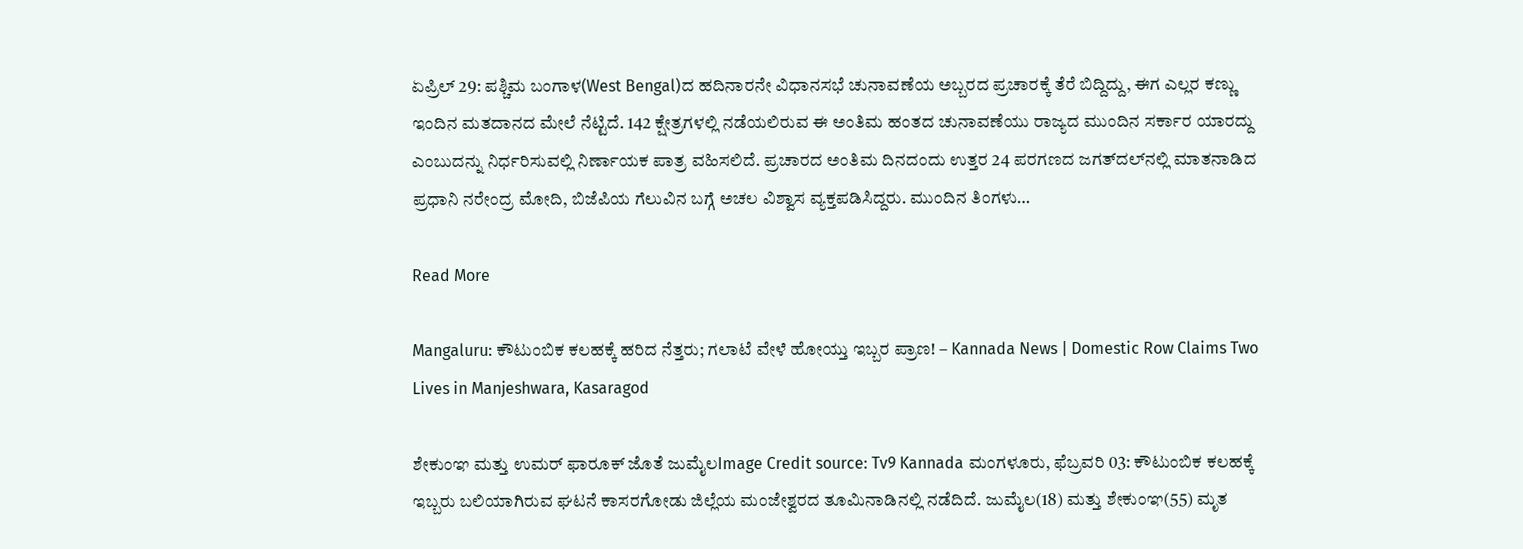ಏಪ್ರಿಲ್ 29: ಪಶ್ಚಿಮ ಬಂಗಾಳ(West Bengal)ದ ಹದಿನಾರನೇ ವಿಧಾನಸಭೆ ಚುನಾವಣೆಯ ಅಬ್ಬರದ ಪ್ರಚಾರಕ್ಕೆ ತೆರೆ ಬಿದ್ದಿದ್ದು, ಈಗ ಎಲ್ಲರ ಕಣ್ಣು ಇಂದಿನ ಮತದಾನದ ಮೇಲೆ ನೆಟ್ಟಿದೆ. 142 ಕ್ಷೇತ್ರಗಳಲ್ಲಿ ನಡೆಯಲಿರುವ ಈ ಅಂತಿಮ ಹಂತದ ಚುನಾವಣೆಯು ರಾಜ್ಯದ ಮುಂದಿನ ಸರ್ಕಾರ ಯಾರದ್ದು ಎಂಬುದನ್ನು ನಿರ್ಧರಿಸುವಲ್ಲಿ ನಿರ್ಣಾಯಕ ಪಾತ್ರ ವಹಿಸಲಿದೆ. ಪ್ರಚಾರದ ಅಂತಿಮ ದಿನದಂದು ಉತ್ತರ 24 ಪರಗಣದ ಜಗತ್‌ದಲ್‌ನಲ್ಲಿ ಮಾತನಾಡಿದ ಪ್ರಧಾನಿ ನರೇಂದ್ರ ಮೋದಿ, ಬಿಜೆಪಿಯ ಗೆಲುವಿನ ಬಗ್ಗೆ ಅಚಲ ವಿಶ್ವಾಸ ವ್ಯಕ್ತಪಡಿಸಿದ್ದರು. ಮುಂದಿನ ತಿಂಗಳು…

Read More

Mangaluru: ಕೌಟುಂಬಿಕ ಕಲಹಕ್ಕೆ ಹರಿದ ನೆತ್ತರು; ಗಲಾಟೆ ವೇಳೆ ಹೋಯ್ತು ಇಬ್ಬರ ಪ್ರಾಣ! – Kannada News | Domestic Row Claims Two Lives in Manjeshwara, Kasaragod

ಶೇಕುಂಞ ಮತ್ತು ಉಮರ್ ಫಾರೂಕ್ ಜೊತೆ ಜುಮೈಲImage Credit source: Tv9 Kannada ಮಂಗಳೂರು, ಫೆಬ್ರವರಿ 03: ಕೌಟುಂಬಿಕ ಕಲಹಕ್ಕೆ ಇಬ್ಬರು ಬಲಿಯಾಗಿರುವ ಘಟನೆ ಕಾಸರಗೋಡು ಜಿಲ್ಲೆಯ ಮಂಜೇಶ್ವರದ ತೂಮಿನಾಡಿನಲ್ಲಿ ನಡೆದಿದೆ. ಜುಮೈಲ(18) ಮತ್ತು ಶೇಕುಂಞ(55) ಮೃತ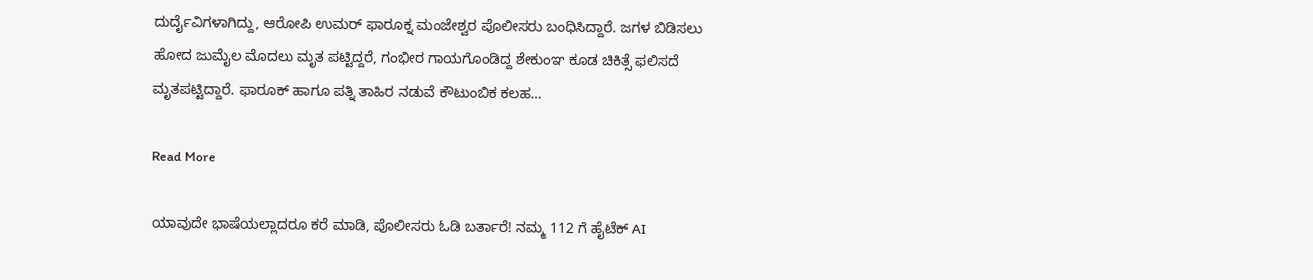ದುರ್ದೈವಿಗಳಾಗಿದ್ದು, ಆರೋಪಿ ಉಮರ್ ಫಾರೂಕ್ನ ಮಂಜೇಶ್ವರ ಪೊಲೀಸರು ಬಂಧಿಸಿದ್ದಾರೆ. ಜಗಳ ಬಿಡಿಸಲು ಹೋದ ಜುಮೈಲ ಮೊದಲು ಮೃತ ಪಟ್ಟಿದ್ದರೆ, ಗಂಭೀರ ಗಾಯಗೊಂಡಿದ್ದ ಶೇಕುಂಞ ಕೂಡ ಚಿಕಿತ್ಸೆ ಫಲಿಸದೆ ಮೃತಪಟ್ಟಿದ್ದಾರೆ. ಫಾರೂಕ್ ಹಾಗೂ ಪತ್ನಿ ತಾಹಿರ ನಡುವೆ ಕೌಟುಂಬಿಕ ಕಲಹ…

Read More

ಯಾವುದೇ ಭಾಷೆಯಲ್ಲಾದರೂ ಕರೆ ಮಾಡಿ, ಪೊಲೀಸರು ಓಡಿ ಬರ್ತಾರೆ! ನಮ್ಮ 112 ಗೆ ಹೈಟೆಕ್ AI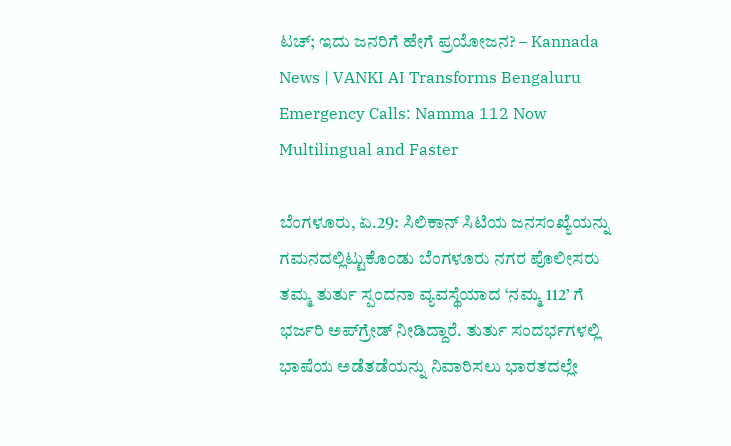ಟಚ್; ಇದು ಜನರಿಗೆ ಹೇಗೆ ಪ್ರಯೋಜನ? – Kannada News | VANKI AI Transforms Bengaluru Emergency Calls: Namma 112 Now Multilingual and Faster

ಬೆಂಗಳೂರು, ಏ.29: ಸಿಲಿಕಾನ್ ಸಿಟಿಯ ಜನಸಂಖ್ಯೆಯನ್ನು ಗಮನದಲ್ಲಿಟ್ಟುಕೊಂಡು ಬೆಂಗಳೂರು ನಗರ ಪೊಲೀಸರು ತಮ್ಮ ತುರ್ತು ಸ್ಪಂದನಾ ವ್ಯವಸ್ಥೆಯಾದ ‘ನಮ್ಮ 112’ ಗೆ ಭರ್ಜರಿ ಅಪ್‌ಗ್ರೇಡ್ ನೀಡಿದ್ದಾರೆ. ತುರ್ತು ಸಂದರ್ಭಗಳಲ್ಲಿ ಭಾಷೆಯ ಅಡೆತಡೆಯನ್ನು ನಿವಾರಿಸಲು ಭಾರತದಲ್ಲೇ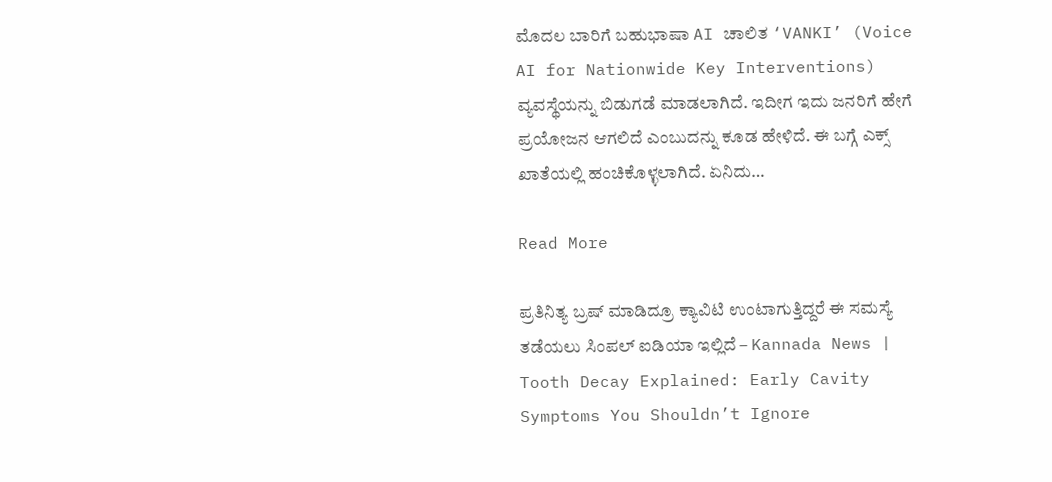ಮೊದಲ ಬಾರಿಗೆ ಬಹುಭಾಷಾ AI ಚಾಲಿತ ‘VANKI’ (Voice AI for Nationwide Key Interventions) ವ್ಯವಸ್ಥೆಯನ್ನು ಬಿಡುಗಡೆ ಮಾಡಲಾಗಿದೆ. ಇದೀಗ ಇದು ಜನರಿಗೆ ಹೇಗೆ ಪ್ರಯೋಜನ ಆಗಲಿದೆ ಎಂಬುದನ್ನು ಕೂಡ ಹೇಳಿದೆ. ಈ ಬಗ್ಗೆ ಎಕ್ಸ್ ಖಾತೆಯಲ್ಲಿ ಹಂಚಿಕೊಳ್ಳಲಾಗಿದೆ. ಏನಿದು…

Read More

ಪ್ರತಿನಿತ್ಯ ಬ್ರಷ್ ಮಾಡಿದ್ರೂ ಕ್ಯಾವಿಟಿ ಉಂಟಾಗುತ್ತಿದ್ದರೆ ಈ ಸಮಸ್ಯೆ ತಡೆಯಲು ಸಿಂಪಲ್ ಐಡಿಯಾ ಇಲ್ಲಿದೆ – Kannada News | Tooth Decay Explained: Early Cavity Symptoms You Shouldn’t Ignore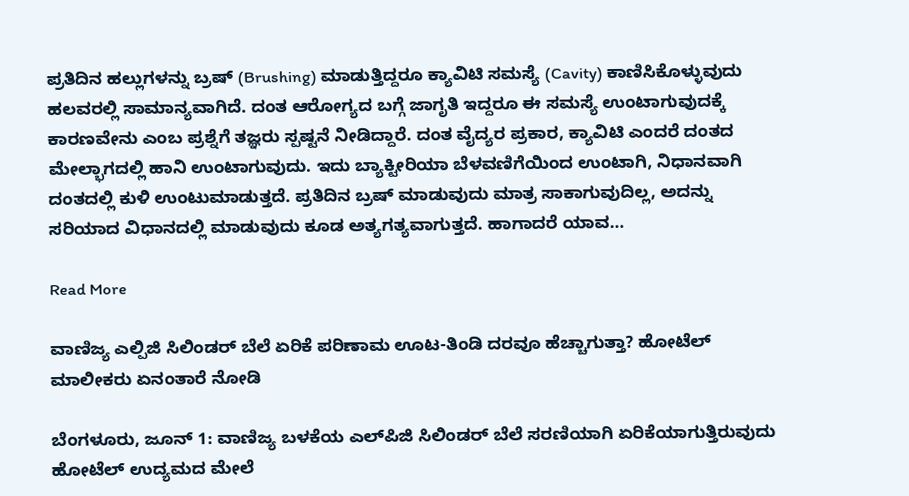ಪ್ರತಿದಿನ ಹಲ್ಲುಗಳನ್ನು ಬ್ರಷ್ (Brushing) ಮಾಡುತ್ತಿದ್ದರೂ ಕ್ಯಾವಿಟಿ ಸಮಸ್ಯೆ (Cavity) ಕಾಣಿಸಿಕೊಳ್ಳುವುದು ಹಲವರಲ್ಲಿ ಸಾಮಾನ್ಯವಾಗಿದೆ. ದಂತ ಆರೋಗ್ಯದ ಬಗ್ಗೆ ಜಾಗೃತಿ ಇದ್ದರೂ ಈ ಸಮಸ್ಯೆ ಉಂಟಾಗುವುದಕ್ಕೆ ಕಾರಣವೇನು ಎಂಬ ಪ್ರಶ್ನೆಗೆ ತಜ್ಞರು ಸ್ಪಷ್ಟನೆ ನೀಡಿದ್ದಾರೆ. ದಂತ ವೈದ್ಯರ ಪ್ರಕಾರ, ಕ್ಯಾವಿಟಿ ಎಂದರೆ ದಂತದ ಮೇಲ್ಭಾಗದಲ್ಲಿ ಹಾನಿ ಉಂಟಾಗುವುದು. ಇದು ಬ್ಯಾಕ್ಟೀರಿಯಾ ಬೆಳವಣಿಗೆಯಿಂದ ಉಂಟಾಗಿ, ನಿಧಾನವಾಗಿ ದಂತದಲ್ಲಿ ಕುಳಿ ಉಂಟುಮಾಡುತ್ತದೆ. ಪ್ರತಿದಿನ ಬ್ರಷ್ ಮಾಡುವುದು ಮಾತ್ರ ಸಾಕಾಗುವುದಿಲ್ಲ, ಅದನ್ನು ಸರಿಯಾದ ವಿಧಾನದಲ್ಲಿ ಮಾಡುವುದು ಕೂಡ ಅತ್ಯಗತ್ಯವಾಗುತ್ತದೆ. ಹಾಗಾದರೆ ಯಾವ…

Read More

ವಾಣಿಜ್ಯ ಎಲ್ಪಿಜಿ ಸಿಲಿಂಡರ್ ಬೆಲೆ ಏರಿಕೆ ಪರಿಣಾಮ ಊಟ-ತಿಂಡಿ ದರವೂ ಹೆಚ್ಚಾಗುತ್ತಾ? ಹೋಟೆಲ್ ಮಾಲೀಕರು ಏನಂತಾರೆ ನೋಡಿ

ಬೆಂಗಳೂರು, ಜೂನ್ 1: ವಾಣಿಜ್ಯ ಬಳಕೆಯ ಎಲ್‌ಪಿಜಿ ಸಿಲಿಂಡರ್ ಬೆಲೆ ಸರಣಿಯಾಗಿ ಏರಿಕೆಯಾಗುತ್ತಿರುವುದು ಹೋಟೆಲ್ ಉದ್ಯಮದ ಮೇಲೆ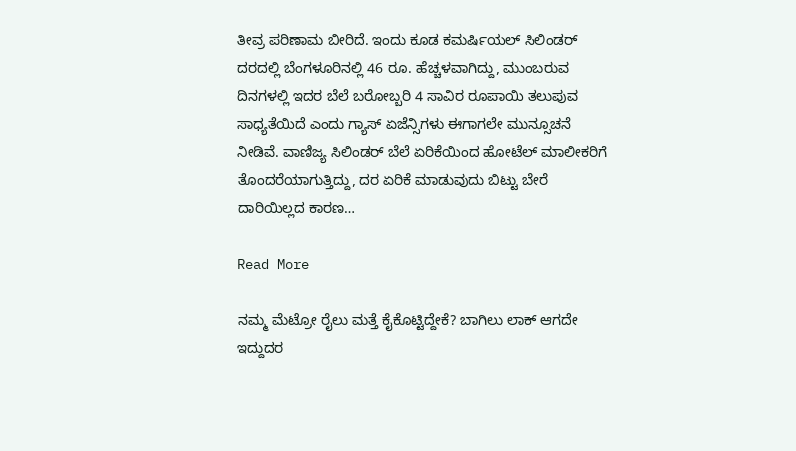ತೀವ್ರ ಪರಿಣಾಮ ಬೀರಿದೆ. ಇಂದು ಕೂಡ ಕಮರ್ಷಿಯಲ್ ಸಿಲಿಂಡರ್ ದರದಲ್ಲಿ ಬೆಂಗಳೂರಿನಲ್ಲಿ 46 ರೂ. ಹೆಚ್ಚಳವಾಗಿದ್ದು, ಮುಂಬರುವ ದಿನಗಳಲ್ಲಿ ಇದರ ಬೆಲೆ ಬರೋಬ್ಬರಿ 4 ಸಾವಿರ ರೂಪಾಯಿ ತಲುಪುವ ಸಾಧ್ಯತೆಯಿದೆ ಎಂದು ಗ್ಯಾಸ್ ಏಜೆನ್ಸಿಗಳು ಈಗಾಗಲೇ ಮುನ್ಸೂಚನೆ ನೀಡಿವೆ. ವಾಣಿಜ್ಯ ಸಿಲಿಂಡರ್ ಬೆಲೆ ಏರಿಕೆಯಿಂದ ಹೋಟೆಲ್ ಮಾಲೀಕರಿಗೆ ತೊಂದರೆಯಾಗುತ್ತಿದ್ದು, ದರ ಏರಿಕೆ ಮಾಡುವುದು ಬಿಟ್ಟು ಬೇರೆ ದಾರಿಯಿಲ್ಲದ ಕಾರಣ…

Read More

ನಮ್ಮ ಮೆಟ್ರೋ ರೈಲು ಮತ್ತೆ ಕೈಕೊಟ್ಟಿದ್ದೇಕೆ? ಬಾಗಿಲು ಲಾಕ್ ಆಗದೇ ಇದ್ದುದರ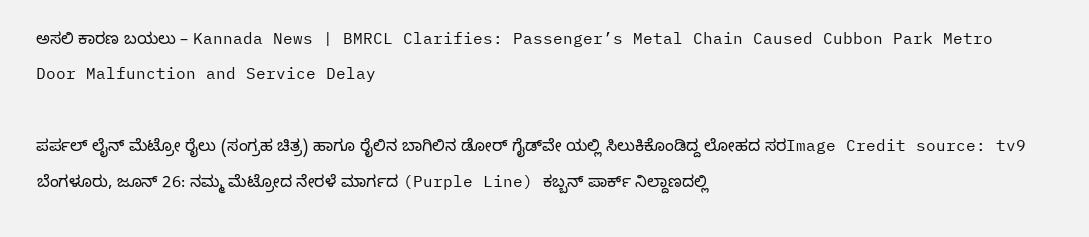ಅಸಲಿ ಕಾರಣ ಬಯಲು – Kannada News | BMRCL Clarifies: Passenger’s Metal Chain Caused Cubbon Park Metro Door Malfunction and Service Delay

ಪರ್ಪಲ್ ಲೈನ್ ಮೆಟ್ರೋ ರೈಲು (ಸಂಗ್ರಹ ಚಿತ್ರ) ಹಾಗೂ ರೈಲಿನ ಬಾಗಿಲಿನ ಡೋರ್ ಗೈಡ್‌ವೇ ಯಲ್ಲಿ ಸಿಲುಕಿಕೊಂಡಿದ್ದ ಲೋಹದ ಸರImage Credit source: tv9 ಬೆಂಗಳೂರು, ಜೂನ್ 26: ನಮ್ಮ ಮೆಟ್ರೋದ ನೇರಳೆ ಮಾರ್ಗದ (Purple Line) ಕಬ್ಬನ್ ಪಾರ್ಕ್ ನಿಲ್ದಾಣದಲ್ಲಿ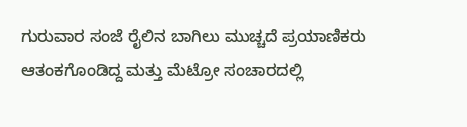ಗುರುವಾರ ಸಂಜೆ ರೈಲಿನ ಬಾಗಿಲು ಮುಚ್ಚದೆ ಪ್ರಯಾಣಿಕರು ಆತಂಕಗೊಂಡಿದ್ದ ಮತ್ತು ಮೆಟ್ರೋ ಸಂಚಾರದಲ್ಲಿ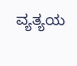ವ್ಯತ್ಯಯ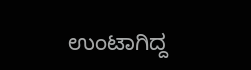ಉಂಟಾಗಿದ್ದ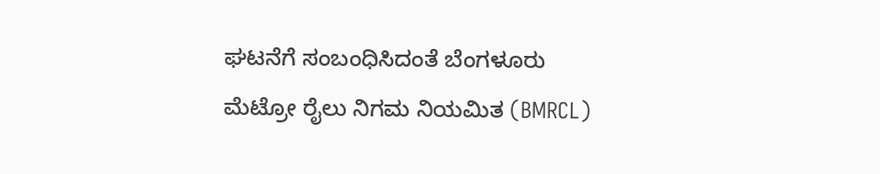ಘಟನೆಗೆ ಸಂಬಂಧಿಸಿದಂತೆ ಬೆಂಗಳೂರು ಮೆಟ್ರೋ ರೈಲು ನಿಗಮ ನಿಯಮಿತ (BMRCL)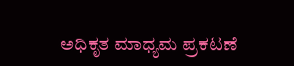ಅಧಿಕೃತ ಮಾಧ್ಯಮ ಪ್ರಕಟಣೆ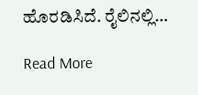ಹೊರಡಿಸಿದೆ. ರೈಲಿನಲ್ಲಿ…

Read More